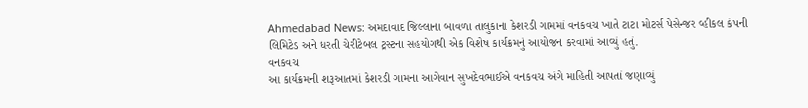Ahmedabad News: અમદાવાદ જિલ્લાના બાવળા તાલુકાના કેશરડી ગામમાં વનકવચ ખાતે ટાટા મોટર્સ પેસેન્જર વ્હીકલ કંપની લિમિટેડ અને ધરતી ચેરીટેબલ ટ્રસ્ટના સહયોગથી એક વિશેષ કાર્યક્રમનું આયોજન કરવામાં આવ્યું હતું.
વનકવચ
આ કાર્યક્રમની શરૂઆતમાં કેશરડી ગામના આગેવાન સુખદેવભાઈએ વનકવચ અંગે માહિતી આપતાં જણાવ્યું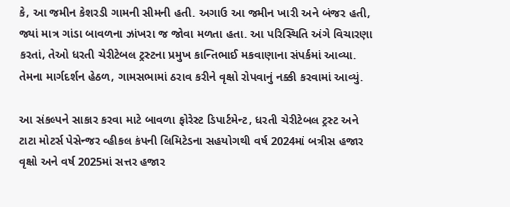કે, આ જમીન કેશરડી ગામની સીમની હતી. અગાઉ આ જમીન ખારી અને બંજર હતી, જ્યાં માત્ર ગાંડા બાવળના ઝાંખરા જ જોવા મળતા હતા. આ પરિસ્થિતિ અંગે વિચારણા કરતાં, તેઓ ધરતી ચેરીટેબલ ટ્રસ્ટના પ્રમુખ કાન્તિભાઈ મકવાણાના સંપર્કમાં આવ્યા. તેમના માર્ગદર્શન હેઠળ, ગામસભામાં ઠરાવ કરીને વૃક્ષો રોપવાનું નક્કી કરવામાં આવ્યું.

આ સંકલ્પને સાકાર કરવા માટે બાવળા ફોરેસ્ટ ડિપાર્ટમેન્ટ, ધરતી ચેરીટેબલ ટ્રસ્ટ અને ટાટા મોટર્સ પેસેન્જર વ્હીકલ કંપની લિમિટેડના સહયોગથી વર્ષ 2024માં બત્રીસ હજાર વૃક્ષો અને વર્ષ 2025માં સત્તર હજાર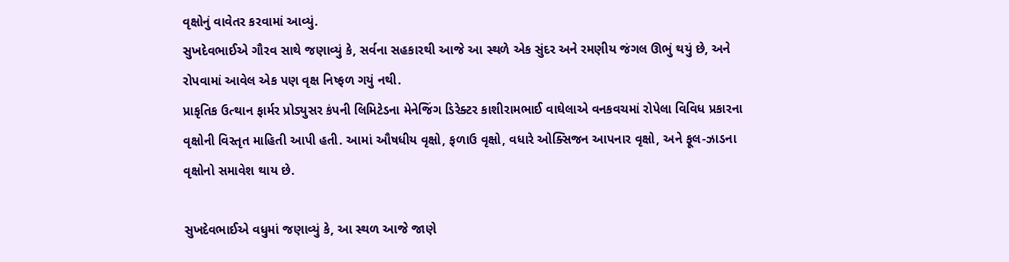વૃક્ષોનું વાવેતર કરવામાં આવ્યું.
સુખદેવભાઈએ ગૌરવ સાથે જણાવ્યું કે, સર્વના સહકારથી આજે આ સ્થળે એક સુંદર અને રમણીય જંગલ ઊભું થયું છે, અને રોપવામાં આવેલ એક પણ વૃક્ષ નિષ્ફળ ગયું નથી.
પ્રાકૃતિક ઉત્થાન ફાર્મર પ્રોડ્યુસર કંપની લિમિટેડના મેનેજિંગ ડિરેક્ટર કાશીરામભાઈ વાઘેલાએ વનકવચમાં રોપેલા વિવિધ પ્રકારના વૃક્ષોની વિસ્તૃત માહિતી આપી હતી. આમાં ઔષધીય વૃક્ષો, ફળાઉ વૃક્ષો, વધારે ઓક્સિજન આપનાર વૃક્ષો, અને ફૂલ-ઝાડના વૃક્ષોનો સમાવેશ થાય છે.

સુખદેવભાઈએ વધુમાં જણાવ્યું કે, આ સ્થળ આજે જાણે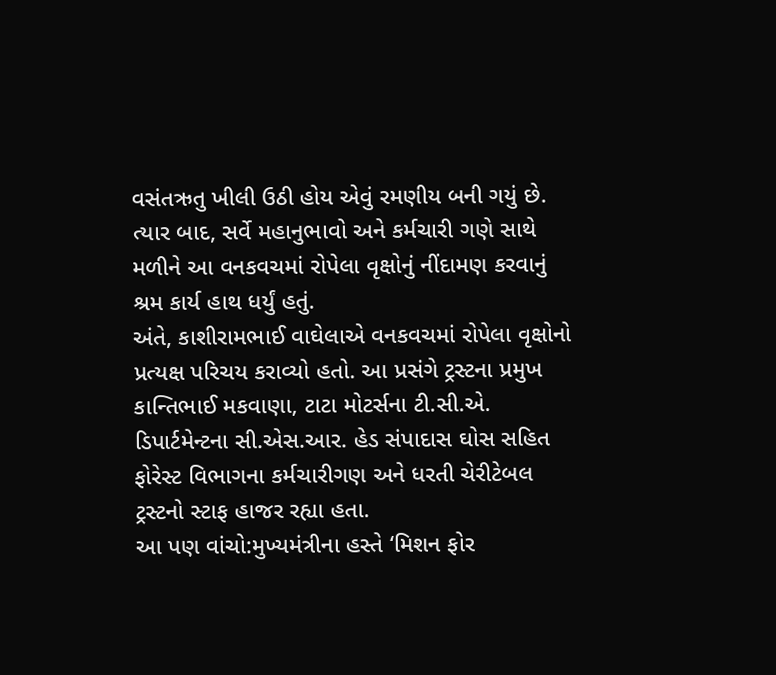વસંતઋતુ ખીલી ઉઠી હોય એવું રમણીય બની ગયું છે. ત્યાર બાદ, સર્વે મહાનુભાવો અને કર્મચારી ગણે સાથે મળીને આ વનકવચમાં રોપેલા વૃક્ષોનું નીંદામણ કરવાનું શ્રમ કાર્ય હાથ ધર્યું હતું.
અંતે, કાશીરામભાઈ વાઘેલાએ વનકવચમાં રોપેલા વૃક્ષોનો પ્રત્યક્ષ પરિચય કરાવ્યો હતો. આ પ્રસંગે ટ્રસ્ટના પ્રમુખ કાન્તિભાઈ મકવાણા, ટાટા મોટર્સના ટી.સી.એ. ડિપાર્ટમેન્ટના સી.એસ.આર. હેડ સંપાદાસ ઘોસ સહિત ફોરેસ્ટ વિભાગના કર્મચારીગણ અને ધરતી ચેરીટેબલ ટ્રસ્ટનો સ્ટાફ હાજર રહ્યા હતા.
આ પણ વાંચો:મુખ્યમંત્રીના હસ્તે ‘મિશન ફોર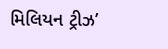મિલિયન ટ્રીઝ’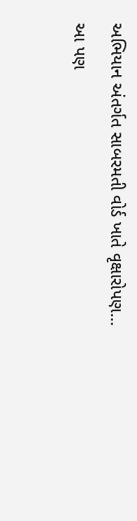અભિયાન અંતર્ગત સાબરમતી વોર્ડ ખાતે વૃક્ષારોપણ…
આ પણ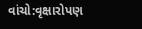વાંચો:વૃક્ષારોપણ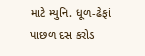માટે મ્યુનિ. ધૂળ-ઢેફાં પાછળ દસ કરોડ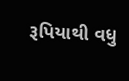રૂપિયાથી વધુ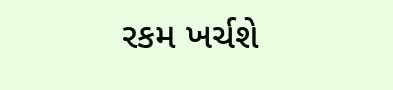રકમ ખર્ચશે